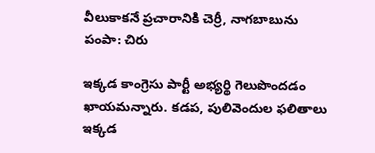వీలుకాకనే ప్రచారానికి చెర్రీ, నాగబాబును పంపా: చిరు

ఇక్కడ కాంగ్రెసు పార్టీ అభ్యర్థి గెలుపొందడం ఖాయమన్నారు. కడప, పులివెందుల ఫలితాలు ఇక్కడ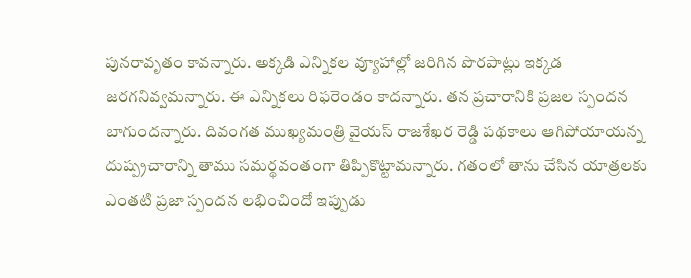పునరావృతం కావన్నారు. అక్కడి ఎన్నికల వ్యూహాల్లో జరిగిన పొరపాట్లు ఇక్కడ జరగనివ్వమన్నారు. ఈ ఎన్నికలు రిఫరెండం కాదన్నారు. తన ప్రచారానికి ప్రజల స్పందన బాగుందన్నారు. దివంగత ముఖ్యమంత్రి వైయస్ రాజశేఖర రెడ్డి పథకాలు ఆగిపోయాయన్న దుష్ప్రచారాన్ని తాము సమర్థవంతంగా తిప్పికొట్టామన్నారు. గతంలో తాను చేసిన యాత్రలకు ఎంతటి ప్రజా స్పందన లభించిందో ఇప్పుడు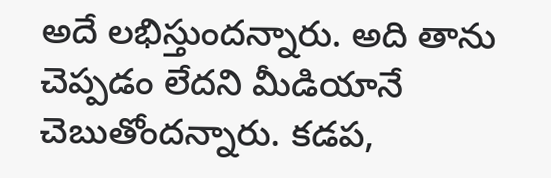అదే లభిస్తుందన్నారు. అది తాను చెప్పడం లేదని మీడియానే చెబుతోందన్నారు. కడప,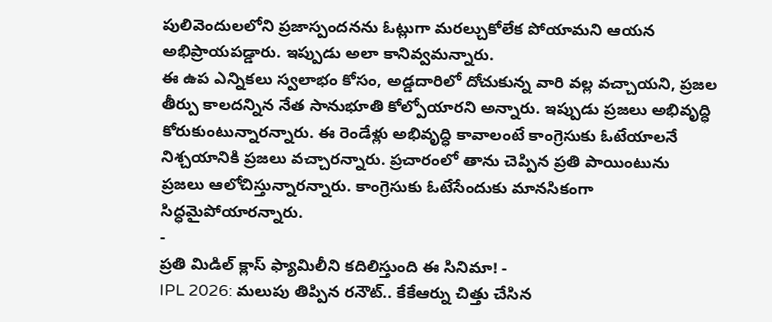పులివెందులలోని ప్రజాస్పందనను ఓట్లుగా మరల్చుకోలేక పోయామని ఆయన అభిప్రాయపడ్డారు. ఇప్పుడు అలా కానివ్వమన్నారు.
ఈ ఉప ఎన్నికలు స్వలాభం కోసం, అడ్డదారిలో దోచుకున్న వారి వల్ల వచ్చాయని, ప్రజల తీర్పు కాలదన్నిన నేత సానుభూతి కోల్పోయారని అన్నారు. ఇప్పుడు ప్రజలు అభివృద్ధి కోరుకుంటున్నారన్నారు. ఈ రెండేళ్లు అభివృద్ధి కావాలంటే కాంగ్రెసుకు ఓటేయాలనే నిశ్చయానికి ప్రజలు వచ్చారన్నారు. ప్రచారంలో తాను చెప్పిన ప్రతి పాయింటును ప్రజలు ఆలోచిస్తున్నారన్నారు. కాంగ్రెసుకు ఓటేసేందుకు మానసికంగా సిద్ధమైపోయారన్నారు.
-
ప్రతి మిడిల్ క్లాస్ ఫ్యామిలీని కదిలిస్తుంది ఈ సినిమా! -
IPL 2026: మలుపు తిప్పిన రనౌట్.. కేకేఆర్ను చిత్తు చేసిన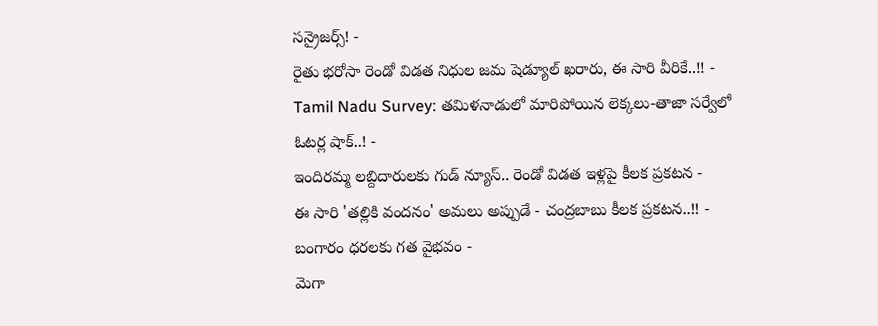సన్రైజర్స్! -
రైతు భరోసా రెండో విడత నిధుల జమ షెడ్యూల్ ఖరారు, ఈ సారి వీరికే..!! -
Tamil Nadu Survey: తమిళనాడులో మారిపోయిన లెక్కలు-తాజా సర్వేలో ఓటర్ల షాక్..! -
ఇందిరమ్మ లబ్దిదారులకు గుడ్ న్యూస్.. రెండో విడత ఇళ్లపై కీలక ప్రకటన -
ఈ సారి 'తల్లికి వందనం' అమలు అప్పుడే - చంద్రబాబు కీలక ప్రకటన..!! -
బంగారం ధరలకు గత వైభవం -
మెగా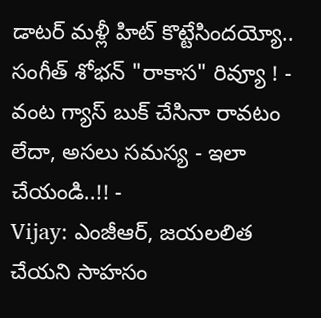డాటర్ మళ్లీ హిట్ కొట్టేసిందయ్యో.. సంగీత్ శోభన్ "రాకాస" రివ్యూ ! -
వంట గ్యాస్ బుక్ చేసినా రావటం లేదా, అసలు సమస్య - ఇలా చేయండి..!! -
Vijay: ఎంజీఆర్, జయలలిత చేయని సాహసం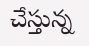చేస్తున్న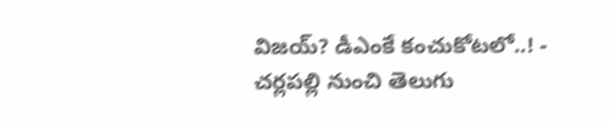విజయ్? డీఎంకే కంచుకోటలో..! -
చర్లపల్లి నుంచి తెలుగు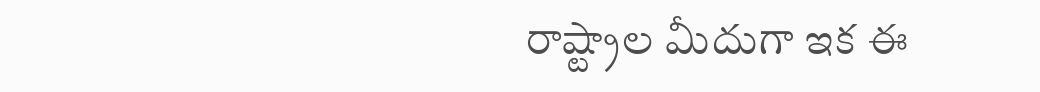రాష్ట్రాల మీదుగా ఇక ఈ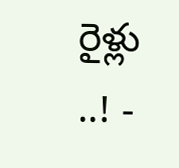రైళ్లు ..! -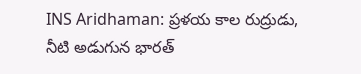INS Aridhaman: ప్రళయ కాల రుద్రుడు, నీటి అడుగున భారత్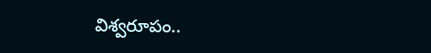విశ్వరూపం..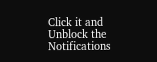Click it and Unblock the Notifications